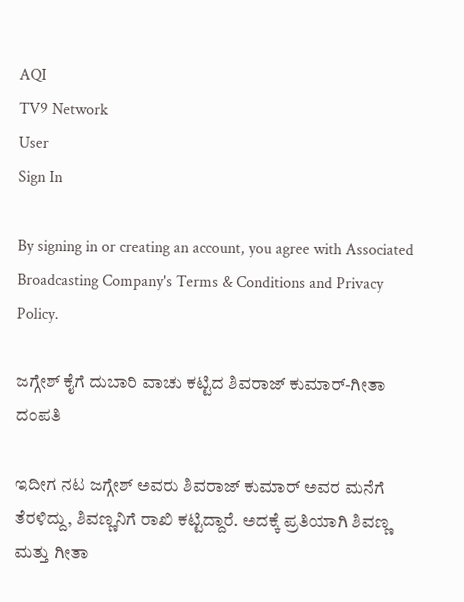AQI
TV9 Network
User
Sign In

By signing in or creating an account, you agree with Associated Broadcasting Company's Terms & Conditions and Privacy Policy.

ಜಗ್ಗೇಶ್ ಕೈಗೆ ದುಬಾರಿ ವಾಚು ಕಟ್ಟಿದ ಶಿವರಾಜ್ ಕುಮಾರ್-ಗೀತಾ ದಂಪತಿ

ಇದೀಗ ನಟ ಜಗ್ಗೇಶ್ ಅವರು ಶಿವರಾಜ್ ಕುಮಾರ್ ಅವರ ಮನೆಗೆ ತೆರಳಿದ್ದು, ಶಿವಣ್ಣನಿಗೆ ರಾಖಿ ಕಟ್ಟಿದ್ದಾರೆ. ಅದಕ್ಕೆ ಪ್ರತಿಯಾಗಿ ಶಿವಣ್ಣ ಮತ್ತು ಗೀತಾ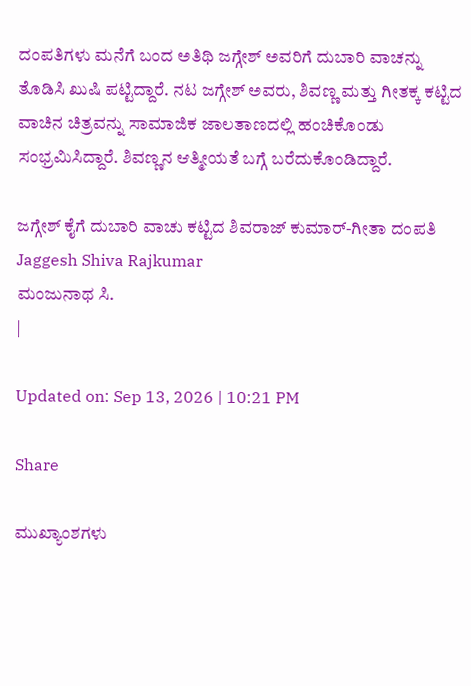ದಂಪತಿಗಳು ಮನೆಗೆ ಬಂದ ಅತಿಥಿ ಜಗ್ಗೇಶ್ ಅವರಿಗೆ ದುಬಾರಿ ವಾಚನ್ನು ತೊಡಿಸಿ ಖುಷಿ ಪಟ್ಟಿದ್ದಾರೆ. ನಟ ಜಗ್ಗೇಶ್ ಅವರು, ಶಿವಣ್ಣ ಮತ್ತು ಗೀತಕ್ಕ ಕಟ್ಟಿದ ವಾಚಿನ ಚಿತ್ರವನ್ನು ಸಾಮಾಜಿಕ ಜಾಲತಾಣದಲ್ಲಿ ಹಂಚಿಕೊಂಡು ಸಂಭ್ರಮಿಸಿದ್ದಾರೆ. ಶಿವಣ್ಣನ ಆತ್ಮೀಯತೆ ಬಗ್ಗೆ ಬರೆದುಕೊಂಡಿದ್ದಾರೆ.

ಜಗ್ಗೇಶ್ ಕೈಗೆ ದುಬಾರಿ ವಾಚು ಕಟ್ಟಿದ ಶಿವರಾಜ್ ಕುಮಾರ್-ಗೀತಾ ದಂಪತಿ
Jaggesh Shiva Rajkumar
ಮಂಜುನಾಥ ಸಿ.
|

Updated on: Sep 13, 2026 | 10:21 PM

Share

ಮುಖ್ಯಾಂಶಗಳು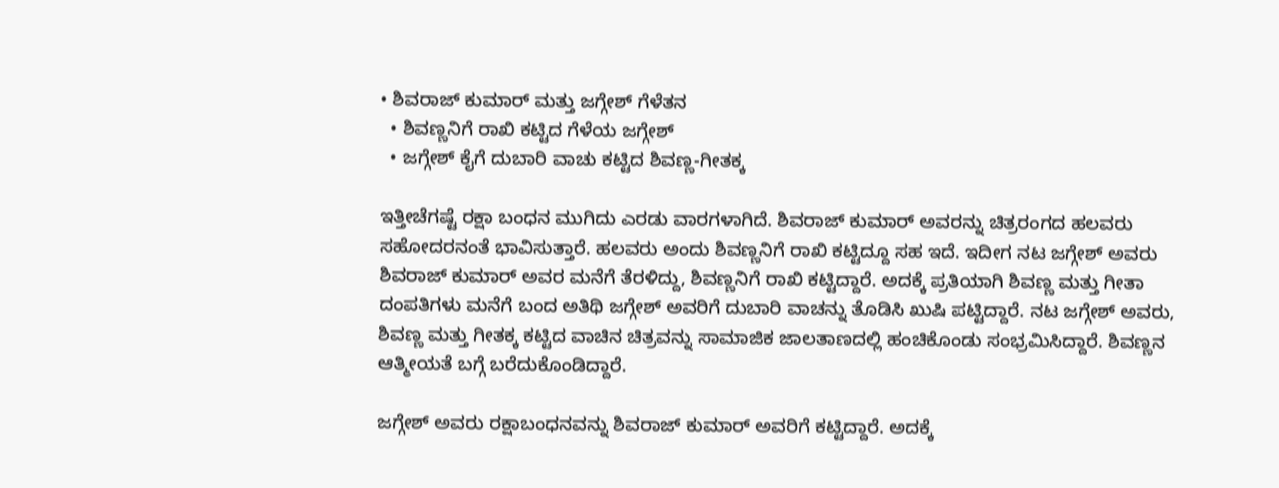• ಶಿವರಾಜ್ ಕುಮಾರ್ ಮತ್ತು ಜಗ್ಗೇಶ್ ಗೆಳೆತನ
  • ಶಿವಣ್ಣನಿಗೆ ರಾಖಿ ಕಟ್ಟಿದ ಗೆಳೆಯ ಜಗ್ಗೇಶ್
  • ಜಗ್ಗೇಶ್ ಕೈಗೆ ದುಬಾರಿ ವಾಚು ಕಟ್ಟಿದ ಶಿವಣ್ಣ-ಗೀತಕ್ಕ

ಇತ್ತೀಚೆಗಷ್ಟೆ ರಕ್ಷಾ ಬಂಧನ ಮುಗಿದು ಎರಡು ವಾರಗಳಾಗಿದೆ. ಶಿವರಾಜ್ ಕುಮಾರ್ ಅವರನ್ನು ಚಿತ್ರರಂಗದ ಹಲವರು ಸಹೋದರನಂತೆ ಭಾವಿಸುತ್ತಾರೆ. ಹಲವರು ಅಂದು ಶಿವಣ್ಣನಿಗೆ ರಾಖಿ ಕಟ್ಟಿದ್ದೂ ಸಹ ಇದೆ. ಇದೀಗ ನಟ ಜಗ್ಗೇಶ್ ಅವರು ಶಿವರಾಜ್ ಕುಮಾರ್ ಅವರ ಮನೆಗೆ ತೆರಳಿದ್ದು, ಶಿವಣ್ಣನಿಗೆ ರಾಖಿ ಕಟ್ಟಿದ್ದಾರೆ. ಅದಕ್ಕೆ ಪ್ರತಿಯಾಗಿ ಶಿವಣ್ಣ ಮತ್ತು ಗೀತಾ ದಂಪತಿಗಳು ಮನೆಗೆ ಬಂದ ಅತಿಥಿ ಜಗ್ಗೇಶ್ ಅವರಿಗೆ ದುಬಾರಿ ವಾಚನ್ನು ತೊಡಿಸಿ ಖುಷಿ ಪಟ್ಟಿದ್ದಾರೆ. ನಟ ಜಗ್ಗೇಶ್ ಅವರು, ಶಿವಣ್ಣ ಮತ್ತು ಗೀತಕ್ಕ ಕಟ್ಟಿದ ವಾಚಿನ ಚಿತ್ರವನ್ನು ಸಾಮಾಜಿಕ ಜಾಲತಾಣದಲ್ಲಿ ಹಂಚಿಕೊಂಡು ಸಂಭ್ರಮಿಸಿದ್ದಾರೆ. ಶಿವಣ್ಣನ ಆತ್ಮೀಯತೆ ಬಗ್ಗೆ ಬರೆದುಕೊಂಡಿದ್ದಾರೆ.

ಜಗ್ಗೇಶ್ ಅವರು ರಕ್ಷಾಬಂಧನವನ್ನು ಶಿವರಾಜ್ ಕುಮಾರ್ ಅವರಿಗೆ ಕಟ್ಟಿದ್ದಾರೆ. ಅದಕ್ಕೆ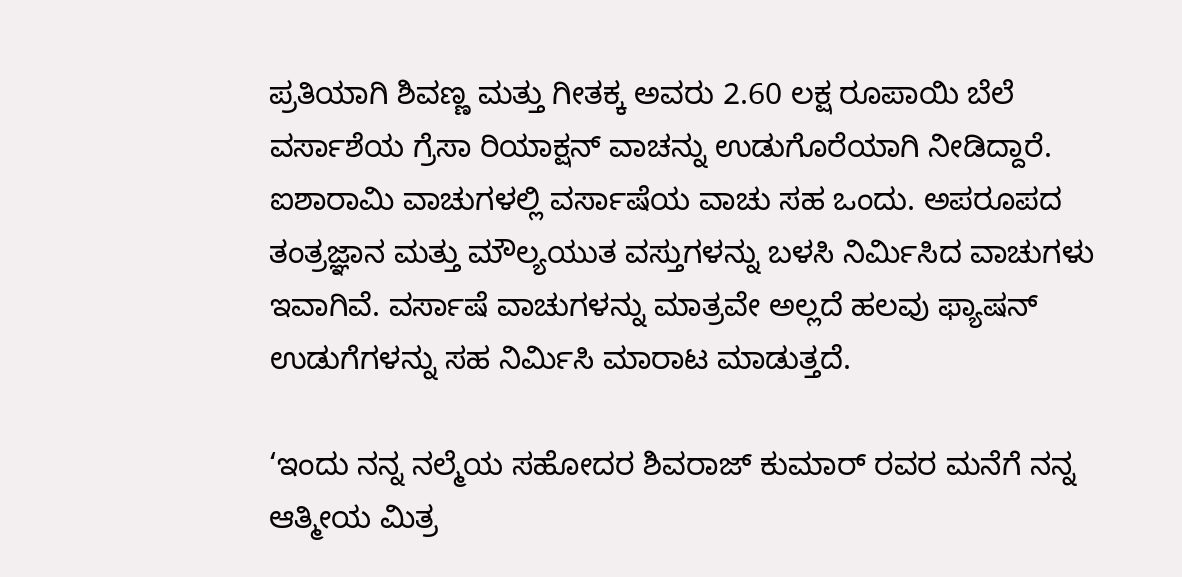ಪ್ರತಿಯಾಗಿ ಶಿವಣ್ಣ ಮತ್ತು ಗೀತಕ್ಕ ಅವರು 2.60 ಲಕ್ಷ ರೂಪಾಯಿ ಬೆಲೆ ವರ್ಸಾಶೆಯ ಗ್ರೆಸಾ ರಿಯಾಕ್ಷನ್ ವಾಚನ್ನು ಉಡುಗೊರೆಯಾಗಿ ನೀಡಿದ್ದಾರೆ. ಐಶಾರಾಮಿ ವಾಚುಗಳಲ್ಲಿ ವರ್ಸಾಷೆಯ ವಾಚು ಸಹ ಒಂದು. ಅಪರೂಪದ ತಂತ್ರಜ್ಞಾನ ಮತ್ತು ಮೌಲ್ಯಯುತ ವಸ್ತುಗಳನ್ನು ಬಳಸಿ ನಿರ್ಮಿಸಿದ ವಾಚುಗಳು ಇವಾಗಿವೆ. ವರ್ಸಾಷೆ ವಾಚುಗಳನ್ನು ಮಾತ್ರವೇ ಅಲ್ಲದೆ ಹಲವು ಫ್ಯಾಷನ್ ಉಡುಗೆಗಳನ್ನು ಸಹ ನಿರ್ಮಿಸಿ ಮಾರಾಟ ಮಾಡುತ್ತದೆ.

‘ಇಂದು ನನ್ನ ನಲ್ಮೆಯ ಸಹೋದರ ಶಿವರಾಜ್ ಕುಮಾರ್ ರವರ ಮನೆಗೆ ನನ್ನ ಆತ್ಮೀಯ ಮಿತ್ರ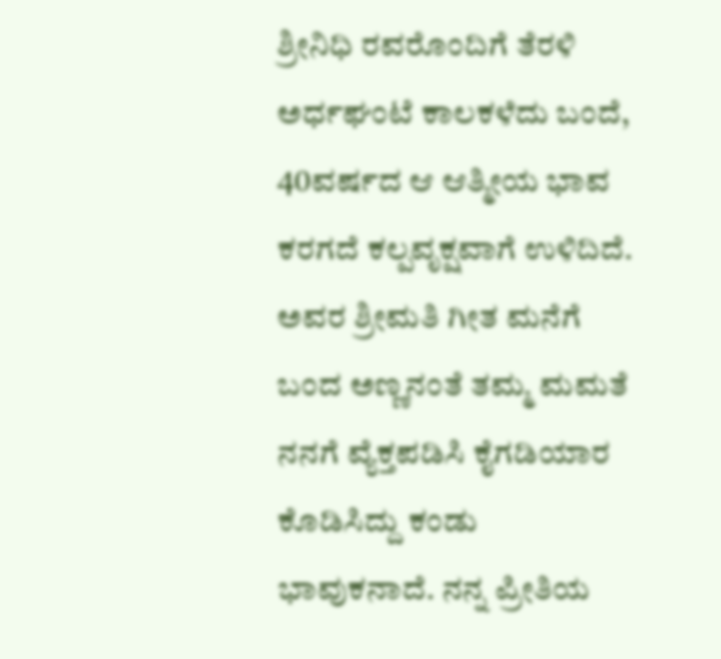ಶ್ರೀನಿಧಿ ರವರೊಂದಿಗೆ ತೆರಳಿ ಅರ್ಧಘಂಟೆ ಕಾಲಕಳೆದು ಬಂದೆ, 40ವರ್ಷದ ಆ ಆತ್ಮೀಯ ಭಾವ ಕರಗದೆ ಕಲ್ಪವೃಕ್ಷವಾಗೆ ಉಳಿದಿದೆ. ಅವರ ಶ್ರೀಮತಿ ಗೀತ ಮನೆಗೆ ಬಂದ ಅಣ್ಣನಂತೆ ತಮ್ಮ ಮಮತೆ ನನಗೆ ವ್ಯೆಕ್ತಪಡಿಸಿ ಕೈಗಡಿಯಾರ ಕೊಡಿಸಿದ್ದು ಕಂಡು ಭಾವುಕನಾದೆ. ನನ್ನ ಪ್ರೀತಿಯ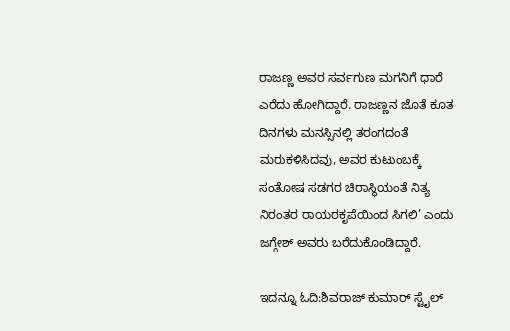ರಾಜಣ್ಣ ಅವರ ಸರ್ವಗುಣ ಮಗನಿಗೆ ಧಾರೆ ಎರೆದು ಹೋಗಿದ್ದಾರೆ. ರಾಜಣ್ಣನ ಜೊತೆ ಕೂತ ದಿನಗಳು ಮನಸ್ಸಿನಲ್ಲಿ ತರಂಗದಂತೆ ಮರುಕಳಿಸಿದವು, ಅವರ ಕುಟುಂಬಕ್ಕೆ ಸಂತೋಷ ಸಡಗರ ಚಿರಾಸ್ಥಿಯಂತೆ ನಿತ್ಯ ನಿರಂತರ ರಾಯರಕೃಪೆಯಿಂದ ಸಿಗಲಿ’ ಎಂದು ಜಗ್ಗೇಶ್ ಅವರು ಬರೆದುಕೊಂಡಿದ್ದಾರೆ.

ಇದನ್ನೂ ಓದಿ:ಶಿವರಾಜ್ ಕುಮಾರ್ ಸ್ಟೈಲ್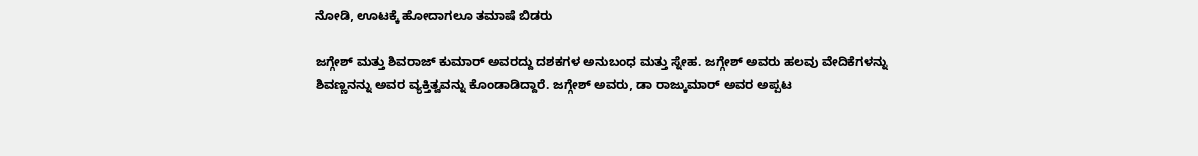ನೋಡಿ, ಊಟಕ್ಕೆ ಹೋದಾಗಲೂ ತಮಾಷೆ ಬಿಡರು

ಜಗ್ಗೇಶ್ ಮತ್ತು ಶಿವರಾಜ್ ಕುಮಾರ್ ಅವರದ್ದು ದಶಕಗಳ ಅನುಬಂಧ ಮತ್ತು ಸ್ನೇಹ. ಜಗ್ಗೇಶ್ ಅವರು ಹಲವು ವೇದಿಕೆಗಳನ್ನು ಶಿವಣ್ಣನನ್ನು ಅವರ ವ್ಯಕ್ತಿತ್ವವನ್ನು ಕೊಂಡಾಡಿದ್ದಾರೆ. ಜಗ್ಗೇಶ್ ಅವರು, ಡಾ ರಾಜ್ಕುಮಾರ್ ಅವರ ಅಪ್ಪಟ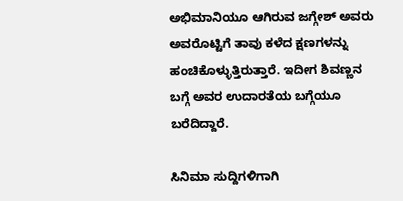ಅಭಿಮಾನಿಯೂ ಆಗಿರುವ ಜಗ್ಗೇಶ್ ಅವರು ಅವರೊಟ್ಟಿಗೆ ತಾವು ಕಳೆದ ಕ್ಷಣಗಳನ್ನು ಹಂಚಿಕೊಳ್ಳುತ್ತಿರುತ್ತಾರೆ. ಇದೀಗ ಶಿವಣ್ಣನ ಬಗ್ಗೆ ಅವರ ಉದಾರತೆಯ ಬಗ್ಗೆಯೂ ಬರೆದಿದ್ದಾರೆ.

ಸಿನಿಮಾ ಸುದ್ದಿಗಳಿಗಾಗಿ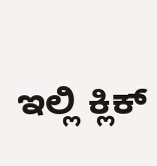ಇಲ್ಲಿ ಕ್ಲಿಕ್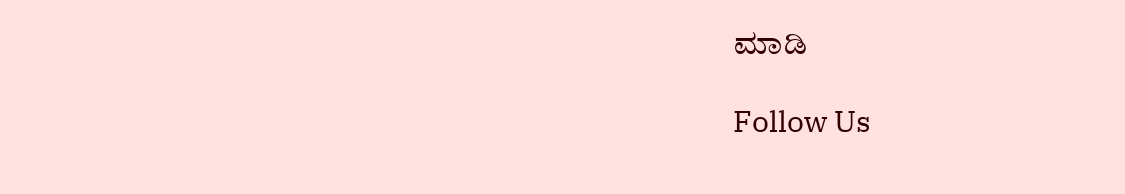ಮಾಡಿ

Follow Us